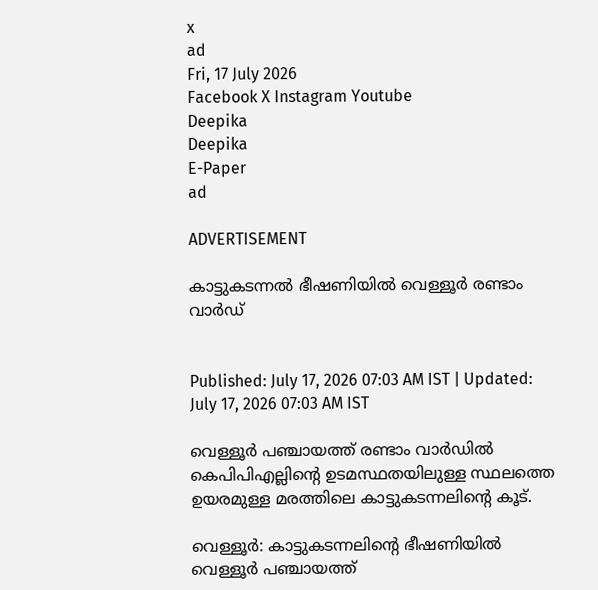x
ad
Fri, 17 July 2026
Facebook X Instagram Youtube
Deepika
Deepika
E-Paper
ad

ADVERTISEMENT

കാട്ടുകടന്നൽ ഭീഷണിയിൽ വെള്ളൂർ രണ്ടാം വാർഡ്


Published: July 17, 2026 07:03 AM IST | Updated: July 17, 2026 07:03 AM IST

വെള്ളൂർ പഞ്ചായത്ത് രണ്ടാം വാർഡിൽ കെപിപിഎല്ലിന്‍റെ ഉടമസ്ഥതയിലുള്ള സ്ഥലത്തെ ഉയരമുള്ള മരത്തിലെ കാട്ടുകടന്നലിന്‍റെ കൂട്.

വെള്ളൂർ: കാട്ടുകടന്നലിന്‍റെ ഭീഷണിയിൽ വെള്ളൂർ പഞ്ചായത്ത്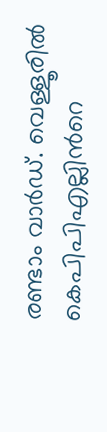രണ്ടാം വാർഡ്. വെള്ളൂരിൽ കെപിപിഎല്ലിന്‍റെ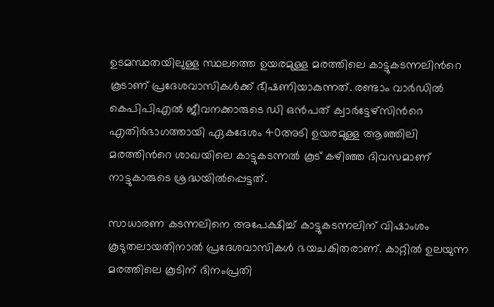ഉടമസ്ഥതയിലുള്ള സ്ഥലത്തെ ഉയരമുള്ള മരത്തിലെ കാട്ടുകടന്നലിന്‍റെ കൂടാണ് പ്രദേശവാസികൾക്ക് ഭീഷണിയാകുന്നത്. രണ്ടാം വാർഡിൽ കെപിപിഎൽ ജീവനക്കാരുടെ ഡി ഒൻപത് ക്വാർട്ടേഴ്സിന്‍റെ എതിർഭാഗത്തായി ഏകദേശം 40അടി ഉയരമുള്ള ആഞ്ഞിലി മരത്തിന്‍റെ ശാഖയിലെ കാട്ടുകടന്നൽ കൂട് കഴിഞ്ഞ ദിവസമാണ് നാട്ടുകാരുടെ ശ്രദ്ധയിൽപ്പെട്ടത്.

സാധാരണ കടന്നലിനെ അപേക്ഷിച്ച് കാട്ടുകടന്നലിന് വിഷാംശം കൂടുതലായതിനാൽ പ്രദേശവാസികൾ ഭയചകിതരാണ്. കാറ്റിൽ ഉലയുന്ന മരത്തിലെ കൂടിന് ദിനംപ്രതി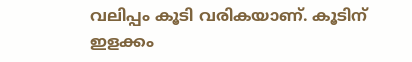വലിപ്പം കൂടി വരികയാണ്. കൂടിന് ഇളക്കം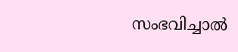സംഭവിച്ചാൽ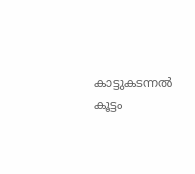കാട്ടുകടന്നൽ കൂട്ടം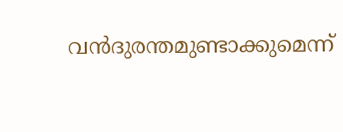വൻദുരന്തമുണ്ടാക്കുമെന്ന്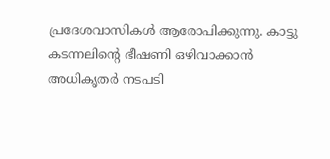പ്രദേശവാസികൾ ആരോപിക്കുന്നു. കാട്ടു കടന്നലിന്‍റെ ഭീഷണി ഒഴിവാക്കാൻ അധികൃതർ നടപടി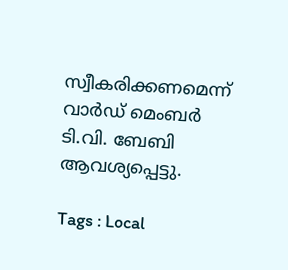സ്വീകരിക്കണമെന്ന് വാർഡ് മെംബർ ടി.വി. ബേബി ആവശ്യപ്പെട്ടു.

Tags : Local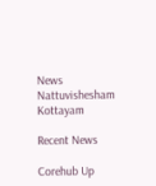News Nattuvishesham Kottayam

Recent News

Corehub Up